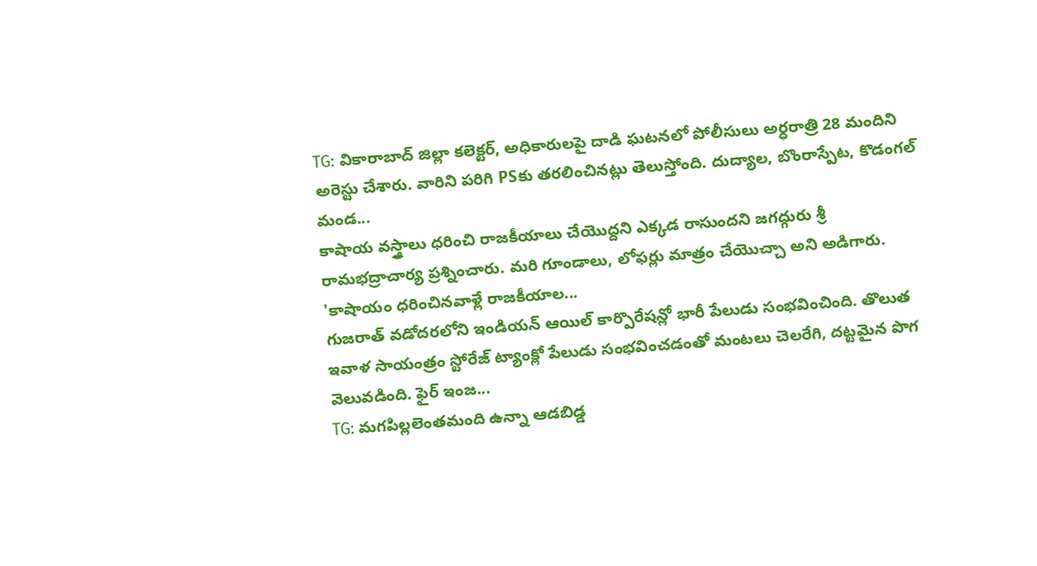TG: వికారాబాద్ జిల్లా కలెక్టర్, అధికారులపై దాడి ఘటనలో పోలీసులు అర్ధరాత్రి 28 మందిని అరెస్టు చేశారు. వారిని పరిగి PSకు తరలించినట్లు తెలుస్తోంది. దుద్యాల, బొంరాస్పేట, కొడంగల్ మండ...
కాషాయ వస్త్రాలు ధరించి రాజకీయాలు చేయొద్దని ఎక్కడ రాసుందని జగద్గురు శ్రీ రామభద్రాచార్య ప్రశ్నించారు. మరి గూండాలు, లోఫర్లు మాత్రం చేయొచ్చా అని అడిగారు. 'కాషాయం ధరించినవాళ్లే రాజకీయాల...
గుజరాత్ వడోదరలోని ఇండియన్ ఆయిల్ కార్పొరేషన్లో భారీ పేలుడు సంభవించింది. తొలుత ఇవాళ సాయంత్రం స్టోరేజ్ ట్యాంక్లో పేలుడు సంభవించడంతో మంటలు చెలరేగి, దట్టమైన పొగ వెలువడింది. ఫైర్ ఇంజ...
TG: మగపిల్లలెంతమంది ఉన్నా ఆడబిడ్డ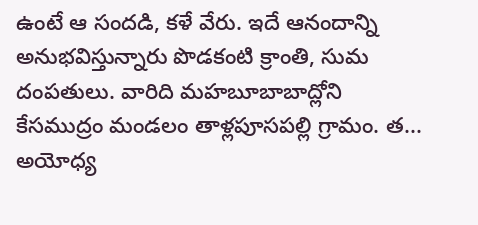ఉంటే ఆ సందడి, కళే వేరు. ఇదే ఆనందాన్ని అనుభవిస్తున్నారు పొడకంటి క్రాంతి, సుమ దంపతులు. వారిది మహబూబాబాద్లోని కేసముద్రం మండలం తాళ్లపూసపల్లి గ్రామం. త...
అయోధ్య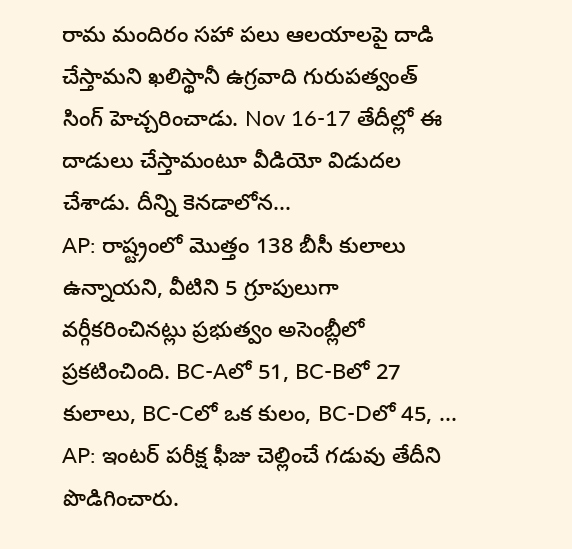రామ మందిరం సహా పలు ఆలయాలపై దాడి చేస్తామని ఖలిస్థానీ ఉగ్రవాది గురుపత్వంత్ సింగ్ హెచ్చరించాడు. Nov 16-17 తేదీల్లో ఈ దాడులు చేస్తామంటూ వీడియో విడుదల చేశాడు. దీన్ని కెనడాలోన...
AP: రాష్ట్రంలో మొత్తం 138 బీసీ కులాలు ఉన్నాయని, వీటిని 5 గ్రూపులుగా వర్గీకరించినట్లు ప్రభుత్వం అసెంబ్లీలో ప్రకటించింది. BC-Aలో 51, BC-Bలో 27 కులాలు, BC-Cలో ఒక కులం, BC-Dలో 45, ...
AP: ఇంటర్ పరీక్ష ఫీజు చెల్లించే గడువు తేదీని పొడిగించారు.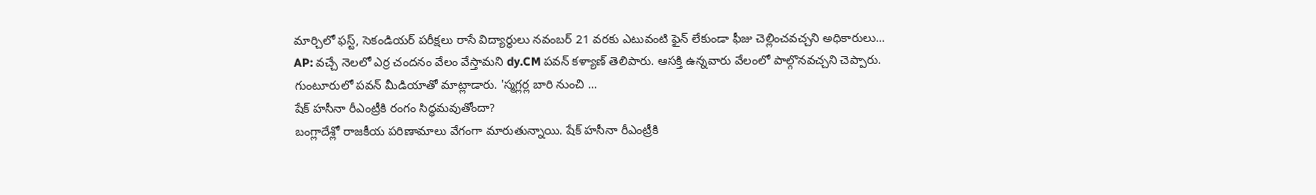మార్చిలో ఫస్ట్, సెకండియర్ పరీక్షలు రాసే విద్యార్థులు నవంబర్ 21 వరకు ఎటువంటి ఫైన్ లేకుండా ఫీజు చెల్లించవచ్చని అధికారులు...
AP: వచ్చే నెలలో ఎర్ర చందనం వేలం వేస్తామని dy.CM పవన్ కళ్యాణ్ తెలిపారు. ఆసక్తి ఉన్నవారు వేలంలో పాల్గొనవచ్చని చెప్పారు. గుంటూరులో పవన్ మీడియాతో మాట్లాడారు. 'స్మగ్లర్ల బారి నుంచి ...
షేక్ హసీనా రీఎంట్రీకి రంగం సిద్ధమవుతోందా?
బంగ్లాదేశ్లో రాజకీయ పరిణామాలు వేగంగా మారుతున్నాయి. షేక్ హసీనా రీఎంట్రీకి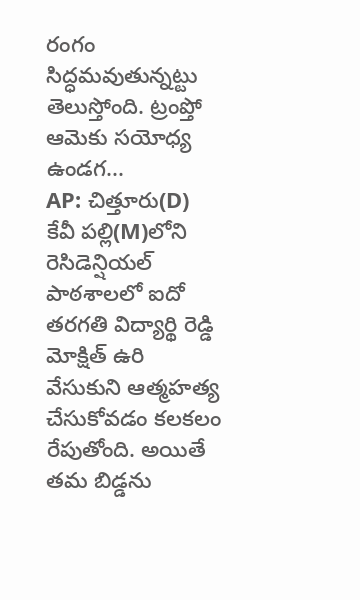రంగం సిద్ధమవుతున్నట్టు తెలుస్తోంది. ట్రంప్తో ఆమెకు సయోధ్య ఉండగ...
AP: చిత్తూరు(D) కేవీ పల్లి(M)లోని రెసిడెన్షియల్ పాఠశాలలో ఐదో తరగతి విద్యార్థి రెడ్డి మోక్షిత్ ఉరి వేసుకుని ఆత్మహత్య చేసుకోవడం కలకలం రేపుతోంది. అయితే తమ బిడ్డను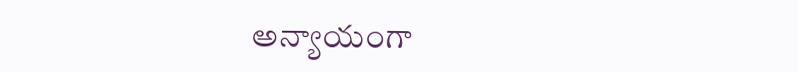అన్యాయంగా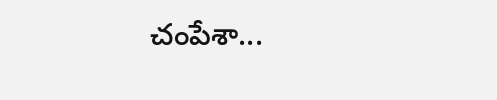చంపేశా...